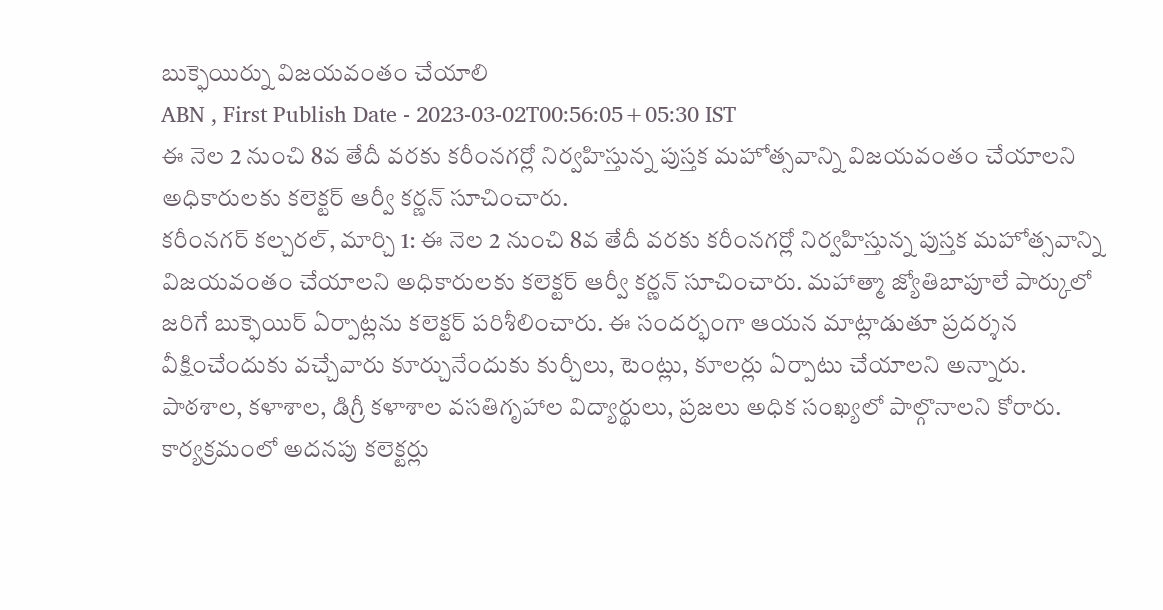బుక్ఫెయిర్ను విజయవంతం చేయాలి
ABN , First Publish Date - 2023-03-02T00:56:05+05:30 IST
ఈ నెల 2 నుంచి 8వ తేదీ వరకు కరీంనగర్లో నిర్వహిస్తున్న పుస్తక మహోత్సవాన్ని విజయవంతం చేయాలని అధికారులకు కలెక్టర్ ఆర్వీ కర్ణన్ సూచించారు.
కరీంనగర్ కల్చరల్, మార్చి 1: ఈ నెల 2 నుంచి 8వ తేదీ వరకు కరీంనగర్లో నిర్వహిస్తున్న పుస్తక మహోత్సవాన్ని విజయవంతం చేయాలని అధికారులకు కలెక్టర్ ఆర్వీ కర్ణన్ సూచించారు. మహాత్మా జ్యోతిబాపూలే పార్కులో జరిగే బుక్ఫెయిర్ ఏర్పాట్లను కలెక్టర్ పరిశీలించారు. ఈ సందర్భంగా ఆయన మాట్లాడుతూ ప్రదర్శన వీక్షించేందుకు వచ్చేవారు కూర్చునేందుకు కుర్చీలు, టెంట్లు, కూలర్లు ఏర్పాటు చేయాలని అన్నారు. పాఠశాల, కళాశాల, డిగ్రీ కళాశాల వసతిగృహాల విద్యార్థులు, ప్రజలు అధిక సంఖ్యలో పాల్గొనాలని కోరారు. కార్యక్రమంలో అదనపు కలెక్టర్లు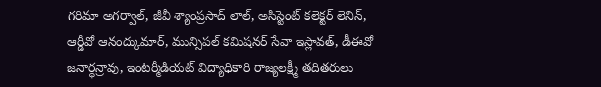గరిమా అగర్వాల్, జీవీ శ్యాంప్రసాద్ లాల్, అసిస్టెంట్ కలెక్టర్ లెనిన్, ఆర్డీవో ఆనంద్కుమార్, మున్సిపల్ కమిషనర్ సేవా ఇస్లావత్, డీఈవో జనార్ధన్రావు, ఇంటర్మీడియట్ విద్యాధికారి రాజ్యలక్ష్మీ తదితరులు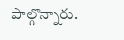పాల్గొన్నారు.